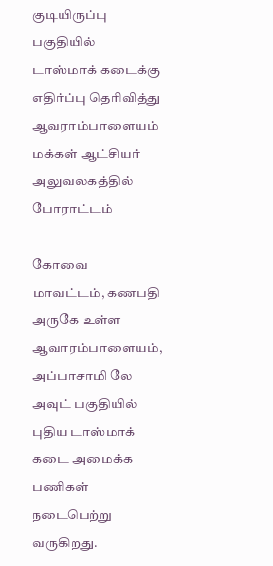குடியிருப்பு பகுதியில் டாஸ்மாக் கடைக்கு எதிர்ப்பு தெரிவித்து ஆவராம்பாளையம் மக்கள் ஆட்சியர் அலுவலகத்தில் போராட்டம்

கோவை மாவட்டம், கணபதி அருகே உள்ள ஆவாரம்பாளையம், அப்பாசாமி லே அவுட் பகுதியில் புதிய டாஸ்மாக் கடை அமைக்க பணிகள் நடைபெற்று வருகிறது.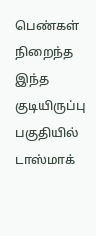பெண்கள் நிறைந்த இந்த குடியிருப்பு பகுதியில் டாஸ்மாக்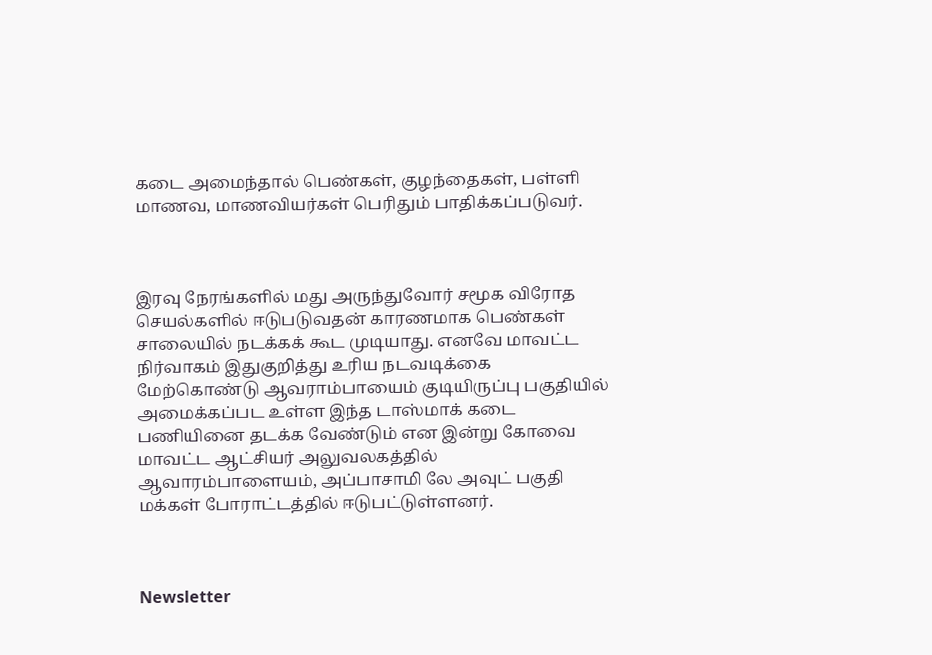கடை அமைந்தால் பெண்கள், குழந்தைகள், பள்ளி மாணவ, மாணவியர்கள் பெரிதும் பாதிக்கப்படுவர்.



இரவு நேரங்களில் மது அருந்துவோர் சமூக விரோத செயல்களில் ஈடுபடுவதன் காரணமாக பெண்கள் சாலையில் நடக்கக் கூட முடியாது. எனவே மாவட்ட நிர்வாகம் இதுகுறித்து உரிய நடவடிக்கை மேற்கொண்டு ஆவராம்பாயைம் குடியிருப்பு பகுதியில் அமைக்கப்பட உள்ள இந்த டாஸ்மாக் கடை பணியினை தடக்க வேண்டும் என இன்று கோவை மாவட்ட ஆட்சியர் அலுவலகத்தில் ஆவாரம்பாளையம், அப்பாசாமி லே அவுட் பகுதி மக்கள் போராட்டத்தில் ஈடுபட்டுள்ளனர்.



Newsletter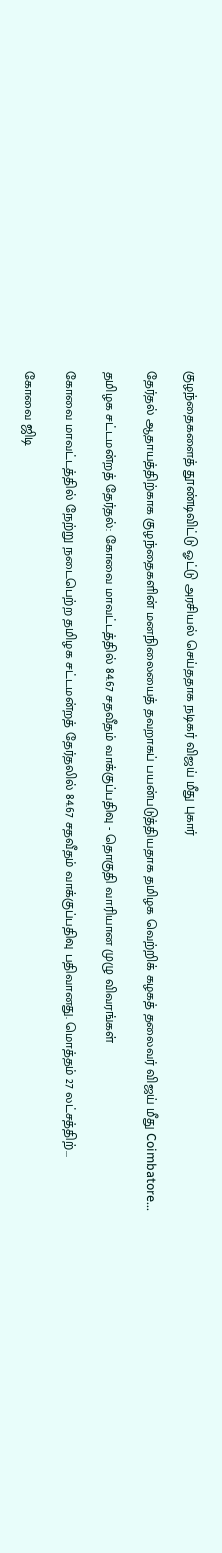குழந்தைகளைத் தூண்டிவிட்டு ஓட்டு அரசியல் செய்ததாக நடிகர் விஜய் மீது புகார்

தேர்தல் ஆதாயத்திற்காக குழந்தைகளின் மனநிலையைத் தவறாகப் பயன்படுத்தியதாக தமிழக வெற்றிக் கழகத் தலைவர் விஜய் மீது Coimbatore...

தமிழக சட்டமன்றத் தேர்தல்: கோவை மாவட்டத்தில் 84.67 சதவீதம் வாக்குப்பதிவு - தொகுதி வாரியான முழு விவரங்கள்

கோவை மாவட்டத்தில் நேற்று நடைபெற்ற தமிழக சட்டமன்றத் தேர்தலில் 84.67 சதவீதம் வாக்குப்பதிவு பதிவானது. மொத்தம் 27 லட்சத்திற்...

கோவை ஜிடி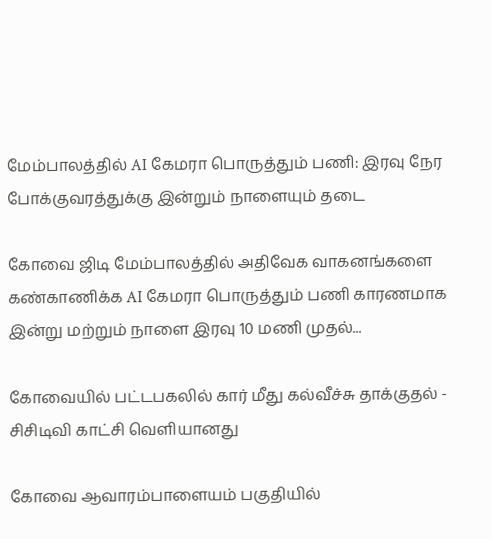மேம்பாலத்தில் AI கேமரா பொருத்தும் பணி: இரவு நேர போக்குவரத்துக்கு இன்றும் நாளையும் தடை

கோவை ஜிடி மேம்பாலத்தில் அதிவேக வாகனங்களை கண்காணிக்க AI கேமரா பொருத்தும் பணி காரணமாக இன்று மற்றும் நாளை இரவு 10 மணி முதல்...

கோவையில் பட்டபகலில் கார் மீது கல்வீச்சு தாக்குதல் - சிசிடிவி காட்சி வெளியானது

கோவை ஆவாரம்பாளையம் பகுதியில்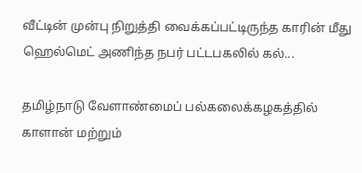வீட்டின் முன்பு நிறுத்தி வைக்கப்பட்டிருந்த காரின் மீது ஹெல்மெட் அணிந்த நபர் பட்டபகலில் கல்...

தமிழ்நாடு வேளாண்மைப் பல்கலைக்கழகத்தில் காளான் மற்றும்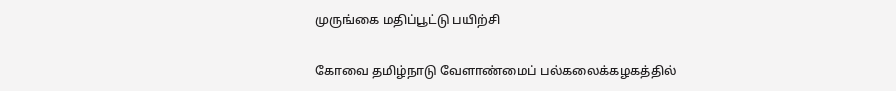முருங்கை மதிப்பூட்டு பயிற்சி

கோவை தமிழ்நாடு வேளாண்மைப் பல்கலைக்கழகத்தில்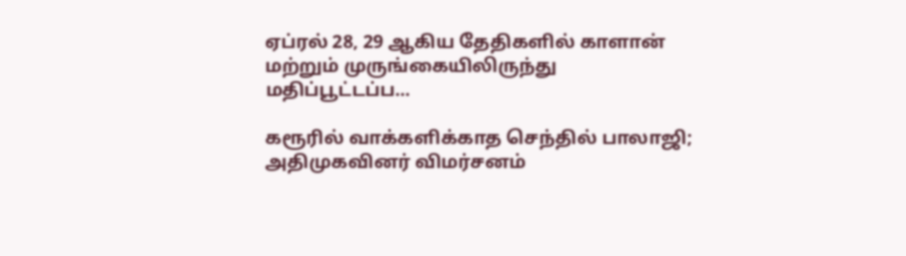ஏப்ரல் 28, 29 ஆகிய தேதிகளில் காளான் மற்றும் முருங்கையிலிருந்து மதிப்பூட்டப்ப...

கரூரில் வாக்களிக்காத செந்தில் பாலாஜி; அதிமுகவினர் விமர்சனம்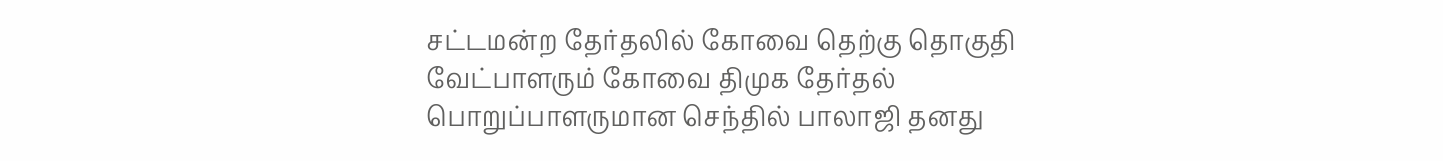சட்டமன்ற தேர்தலில் கோவை தெற்கு தொகுதி வேட்பாளரும் கோவை திமுக தேர்தல் பொறுப்பாளருமான செந்தில் பாலாஜி தனது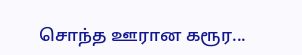சொந்த ஊரான கரூர...